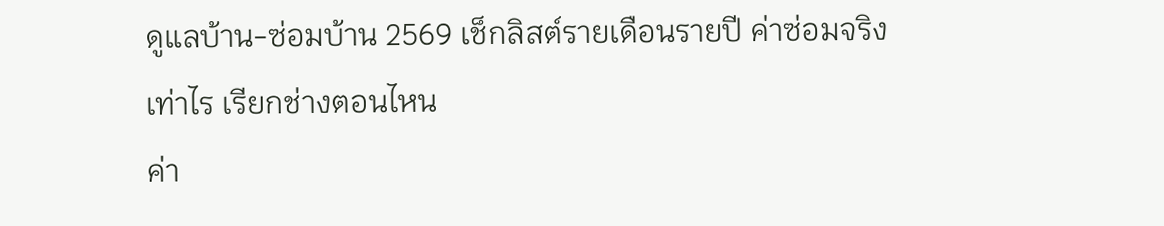ดูแลบ้าน-ซ่อมบ้าน 2569 เช็กลิสต์รายเดือนรายปี ค่าซ่อมจริงเท่าไร เรียกช่างตอนไหน
ค่า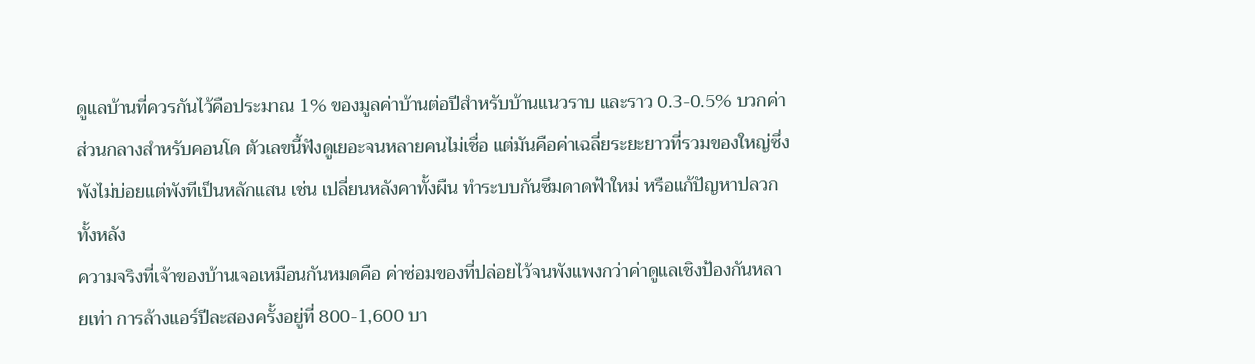ดูแลบ้านที่ควรกันไว้คือประมาณ 1% ของมูลค่าบ้านต่อปีสำหรับบ้านแนวราบ และราว 0.3-0.5% บวกค่าส่วนกลางสำหรับคอนโด ตัวเลขนี้ฟังดูเยอะจนหลายคนไม่เชื่อ แต่มันคือค่าเฉลี่ยระยะยาวที่รวมของใหญ่ซึ่งพังไม่บ่อยแต่พังทีเป็นหลักแสน เช่น เปลี่ยนหลังคาทั้งผืน ทำระบบกันซึมดาดฟ้าใหม่ หรือแก้ปัญหาปลวกทั้งหลัง
ความจริงที่เจ้าของบ้านเจอเหมือนกันหมดคือ ค่าซ่อมของที่ปล่อยไว้จนพังแพงกว่าค่าดูแลเชิงป้องกันหลายเท่า การล้างแอร์ปีละสองครั้งอยู่ที่ 800-1,600 บา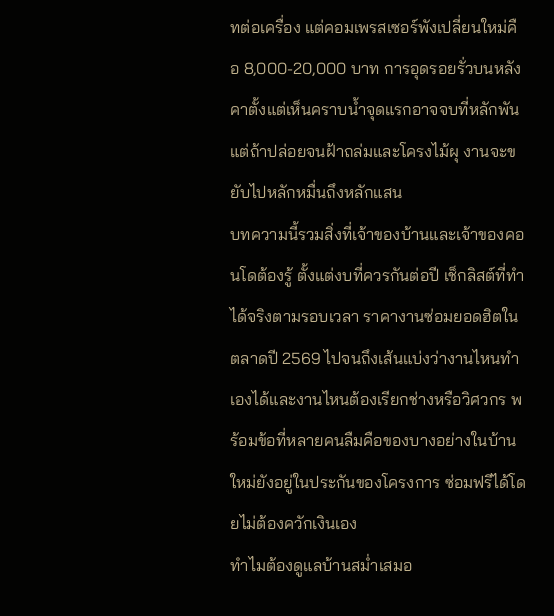ทต่อเครื่อง แต่คอมเพรสเซอร์พังเปลี่ยนใหม่คือ 8,000-20,000 บาท การอุดรอยรั่วบนหลังคาตั้งแต่เห็นคราบน้ำจุดแรกอาจจบที่หลักพัน แต่ถ้าปล่อยจนฝ้าถล่มและโครงไม้ผุ งานจะขยับไปหลักหมื่นถึงหลักแสน
บทความนี้รวมสิ่งที่เจ้าของบ้านและเจ้าของคอนโดต้องรู้ ตั้งแต่งบที่ควรกันต่อปี เช็กลิสต์ที่ทำได้จริงตามรอบเวลา ราคางานซ่อมยอดฮิตในตลาดปี 2569 ไปจนถึงเส้นแบ่งว่างานไหนทำเองได้และงานไหนต้องเรียกช่างหรือวิศวกร พร้อมข้อที่หลายคนลืมคือของบางอย่างในบ้านใหม่ยังอยู่ในประกันของโครงการ ซ่อมฟรีได้โดยไม่ต้องควักเงินเอง
ทำไมต้องดูแลบ้านสม่ำเสมอ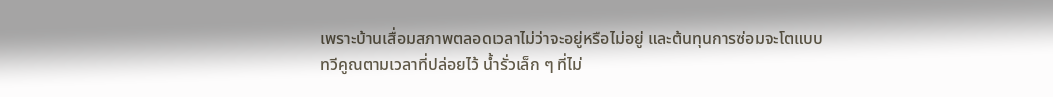เพราะบ้านเสื่อมสภาพตลอดเวลาไม่ว่าจะอยู่หรือไม่อยู่ และต้นทุนการซ่อมจะโตแบบทวีคูณตามเวลาที่ปล่อยไว้ น้ำรั่วเล็ก ๆ ที่ไม่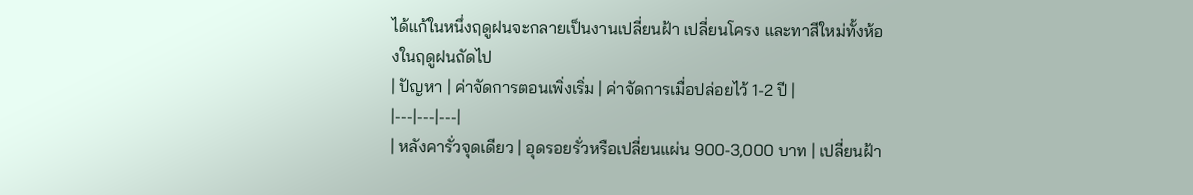ได้แก้ในหนึ่งฤดูฝนจะกลายเป็นงานเปลี่ยนฝ้า เปลี่ยนโครง และทาสีใหม่ทั้งห้องในฤดูฝนถัดไป
| ปัญหา | ค่าจัดการตอนเพิ่งเริ่ม | ค่าจัดการเมื่อปล่อยไว้ 1-2 ปี |
|---|---|---|
| หลังคารั่วจุดเดียว | อุดรอยรั่วหรือเปลี่ยนแผ่น 900-3,000 บาท | เปลี่ยนฝ้า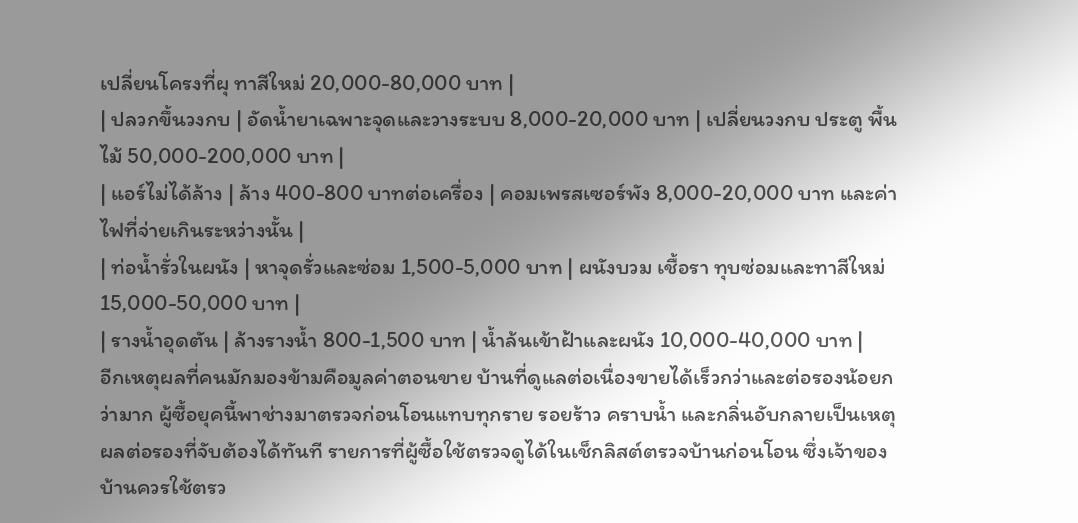เปลี่ยนโครงที่ผุ ทาสีใหม่ 20,000-80,000 บาท |
| ปลวกขึ้นวงกบ | อัดน้ำยาเฉพาะจุดและวางระบบ 8,000-20,000 บาท | เปลี่ยนวงกบ ประตู พื้นไม้ 50,000-200,000 บาท |
| แอร์ไม่ได้ล้าง | ล้าง 400-800 บาทต่อเครื่อง | คอมเพรสเซอร์พัง 8,000-20,000 บาท และค่าไฟที่จ่ายเกินระหว่างนั้น |
| ท่อน้ำรั่วในผนัง | หาจุดรั่วและซ่อม 1,500-5,000 บาท | ผนังบวม เชื้อรา ทุบซ่อมและทาสีใหม่ 15,000-50,000 บาท |
| รางน้ำอุดตัน | ล้างรางน้ำ 800-1,500 บาท | น้ำล้นเข้าฝ้าและผนัง 10,000-40,000 บาท |
อีกเหตุผลที่คนมักมองข้ามคือมูลค่าตอนขาย บ้านที่ดูแลต่อเนื่องขายได้เร็วกว่าและต่อรองน้อยกว่ามาก ผู้ซื้อยุคนี้พาช่างมาตรวจก่อนโอนแทบทุกราย รอยร้าว คราบน้ำ และกลิ่นอับกลายเป็นเหตุผลต่อรองที่จับต้องได้ทันที รายการที่ผู้ซื้อใช้ตรวจดูได้ในเช็กลิสต์ตรวจบ้านก่อนโอน ซึ่งเจ้าของบ้านควรใช้ตรว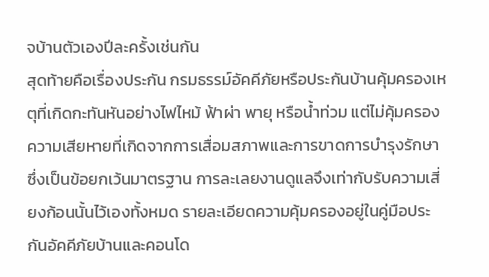จบ้านตัวเองปีละครั้งเช่นกัน
สุดท้ายคือเรื่องประกัน กรมธรรม์อัคคีภัยหรือประกันบ้านคุ้มครองเหตุที่เกิดกะทันหันอย่างไฟไหม้ ฟ้าผ่า พายุ หรือน้ำท่วม แต่ไม่คุ้มครองความเสียหายที่เกิดจากการเสื่อมสภาพและการขาดการบำรุงรักษา ซึ่งเป็นข้อยกเว้นมาตรฐาน การละเลยงานดูแลจึงเท่ากับรับความเสี่ยงก้อนนั้นไว้เองทั้งหมด รายละเอียดความคุ้มครองอยู่ในคู่มือประกันอัคคีภัยบ้านและคอนโด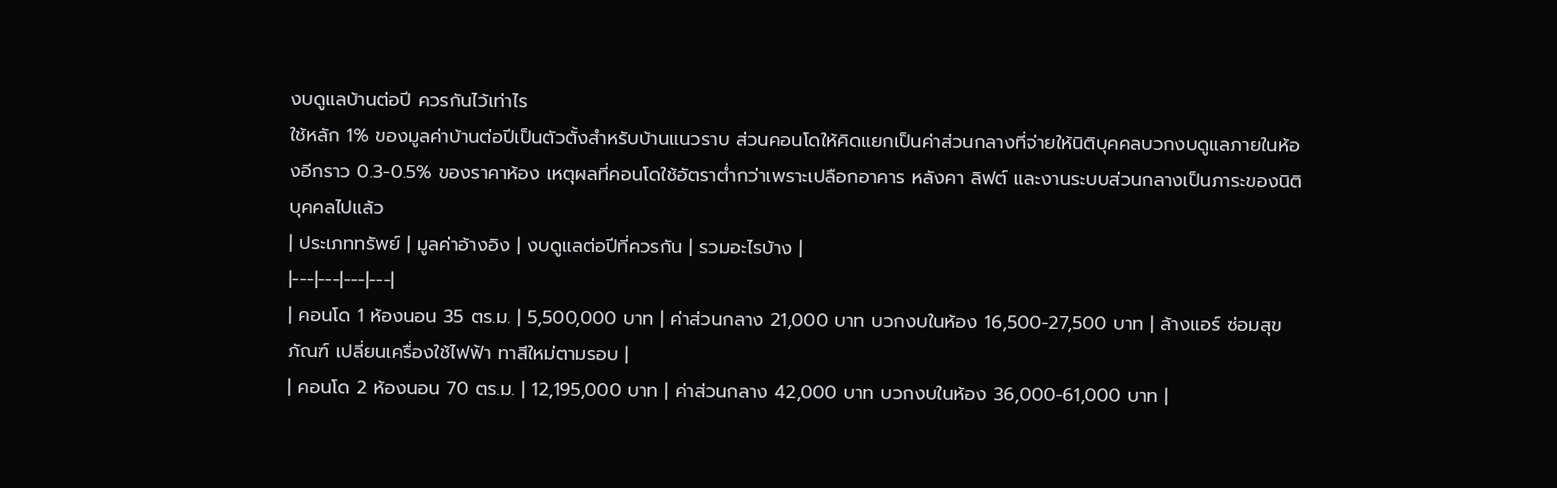งบดูแลบ้านต่อปี ควรกันไว้เท่าไร
ใช้หลัก 1% ของมูลค่าบ้านต่อปีเป็นตัวตั้งสำหรับบ้านแนวราบ ส่วนคอนโดให้คิดแยกเป็นค่าส่วนกลางที่จ่ายให้นิติบุคคลบวกงบดูแลภายในห้องอีกราว 0.3-0.5% ของราคาห้อง เหตุผลที่คอนโดใช้อัตราต่ำกว่าเพราะเปลือกอาคาร หลังคา ลิฟต์ และงานระบบส่วนกลางเป็นภาระของนิติบุคคลไปแล้ว
| ประเภททรัพย์ | มูลค่าอ้างอิง | งบดูแลต่อปีที่ควรกัน | รวมอะไรบ้าง |
|---|---|---|---|
| คอนโด 1 ห้องนอน 35 ตร.ม. | 5,500,000 บาท | ค่าส่วนกลาง 21,000 บาท บวกงบในห้อง 16,500-27,500 บาท | ล้างแอร์ ซ่อมสุขภัณฑ์ เปลี่ยนเครื่องใช้ไฟฟ้า ทาสีใหม่ตามรอบ |
| คอนโด 2 ห้องนอน 70 ตร.ม. | 12,195,000 บาท | ค่าส่วนกลาง 42,000 บาท บวกงบในห้อง 36,000-61,000 บาท |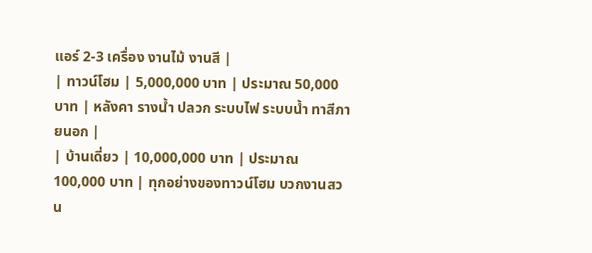แอร์ 2-3 เครื่อง งานไม้ งานสี |
| ทาวน์โฮม | 5,000,000 บาท | ประมาณ 50,000 บาท | หลังคา รางน้ำ ปลวก ระบบไฟ ระบบน้ำ ทาสีภายนอก |
| บ้านเดี่ยว | 10,000,000 บาท | ประมาณ 100,000 บาท | ทุกอย่างของทาวน์โฮม บวกงานสวน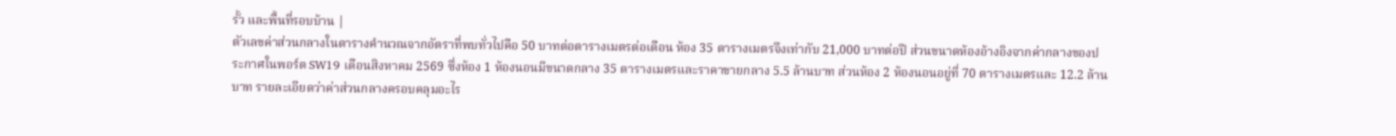รั้ว และพื้นที่รอบบ้าน |
ตัวเลขค่าส่วนกลางในตารางคำนวณจากอัตราที่พบทั่วไปคือ 50 บาทต่อตารางเมตรต่อเดือน ห้อง 35 ตารางเมตรจึงเท่ากับ 21,000 บาทต่อปี ส่วนขนาดห้องอ้างอิงจากค่ากลางของประกาศในพอร์ต SW19 เดือนสิงหาคม 2569 ซึ่งห้อง 1 ห้องนอนมีขนาดกลาง 35 ตารางเมตรและราคาขายกลาง 5.5 ล้านบาท ส่วนห้อง 2 ห้องนอนอยู่ที่ 70 ตารางเมตรและ 12.2 ล้านบาท รายละเอียดว่าค่าส่วนกลางครอบคลุมอะไร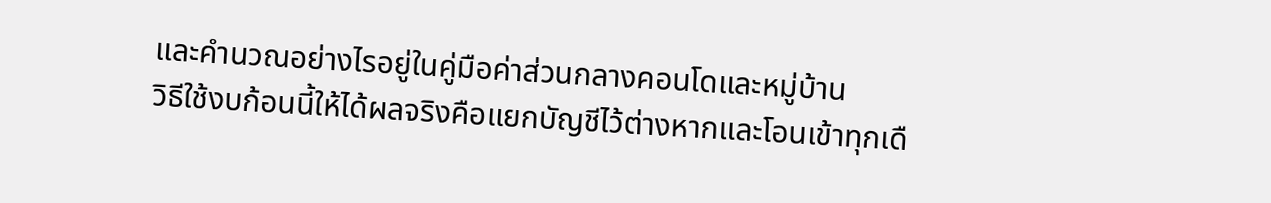และคำนวณอย่างไรอยู่ในคู่มือค่าส่วนกลางคอนโดและหมู่บ้าน
วิธีใช้งบก้อนนี้ให้ได้ผลจริงคือแยกบัญชีไว้ต่างหากและโอนเข้าทุกเดื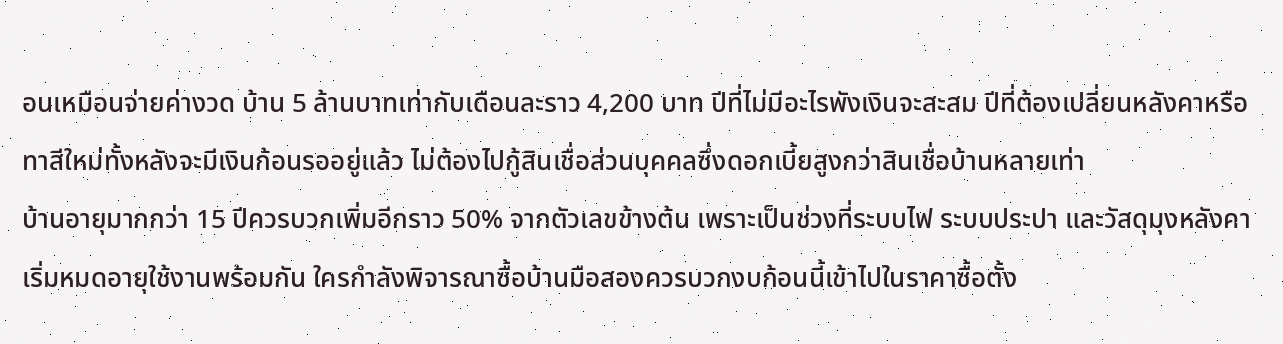อนเหมือนจ่ายค่างวด บ้าน 5 ล้านบาทเท่ากับเดือนละราว 4,200 บาท ปีที่ไม่มีอะไรพังเงินจะสะสม ปีที่ต้องเปลี่ยนหลังคาหรือทาสีใหม่ทั้งหลังจะมีเงินก้อนรออยู่แล้ว ไม่ต้องไปกู้สินเชื่อส่วนบุคคลซึ่งดอกเบี้ยสูงกว่าสินเชื่อบ้านหลายเท่า
บ้านอายุมากกว่า 15 ปีควรบวกเพิ่มอีกราว 50% จากตัวเลขข้างต้น เพราะเป็นช่วงที่ระบบไฟ ระบบประปา และวัสดุมุงหลังคาเริ่มหมดอายุใช้งานพร้อมกัน ใครกำลังพิจารณาซื้อบ้านมือสองควรบวกงบก้อนนี้เข้าไปในราคาซื้อตั้ง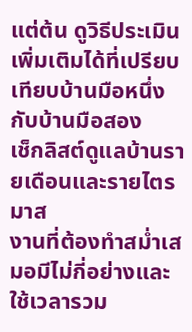แต่ต้น ดูวิธีประเมินเพิ่มเติมได้ที่เปรียบเทียบบ้านมือหนึ่งกับบ้านมือสอง
เช็กลิสต์ดูแลบ้านรายเดือนและรายไตรมาส
งานที่ต้องทำสม่ำเสมอมีไม่กี่อย่างและใช้เวลารวม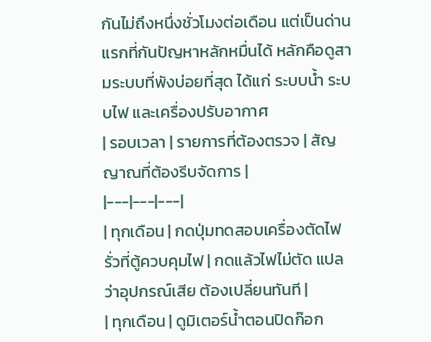กันไม่ถึงหนึ่งชั่วโมงต่อเดือน แต่เป็นด่านแรกที่กันปัญหาหลักหมื่นได้ หลักคือดูสามระบบที่พังบ่อยที่สุด ได้แก่ ระบบน้ำ ระบบไฟ และเครื่องปรับอากาศ
| รอบเวลา | รายการที่ต้องตรวจ | สัญญาณที่ต้องรีบจัดการ |
|---|---|---|
| ทุกเดือน | กดปุ่มทดสอบเครื่องตัดไฟรั่วที่ตู้ควบคุมไฟ | กดแล้วไฟไม่ตัด แปลว่าอุปกรณ์เสีย ต้องเปลี่ยนทันที |
| ทุกเดือน | ดูมิเตอร์น้ำตอนปิดก๊อก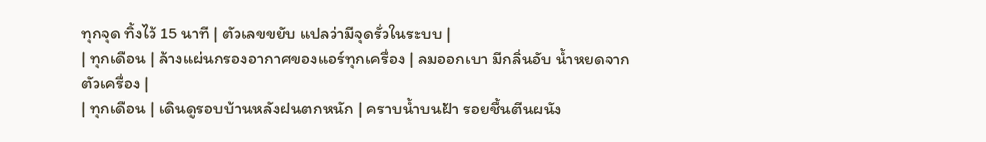ทุกจุด ทิ้งไว้ 15 นาที | ตัวเลขขยับ แปลว่ามีจุดรั่วในระบบ |
| ทุกเดือน | ล้างแผ่นกรองอากาศของแอร์ทุกเครื่อง | ลมออกเบา มีกลิ่นอับ น้ำหยดจากตัวเครื่อง |
| ทุกเดือน | เดินดูรอบบ้านหลังฝนตกหนัก | คราบน้ำบนฝ้า รอยชื้นตีนผนัง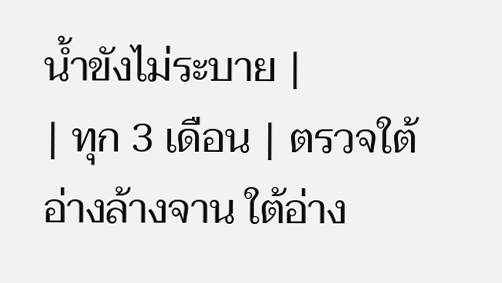น้ำขังไม่ระบาย |
| ทุก 3 เดือน | ตรวจใต้อ่างล้างจาน ใต้อ่าง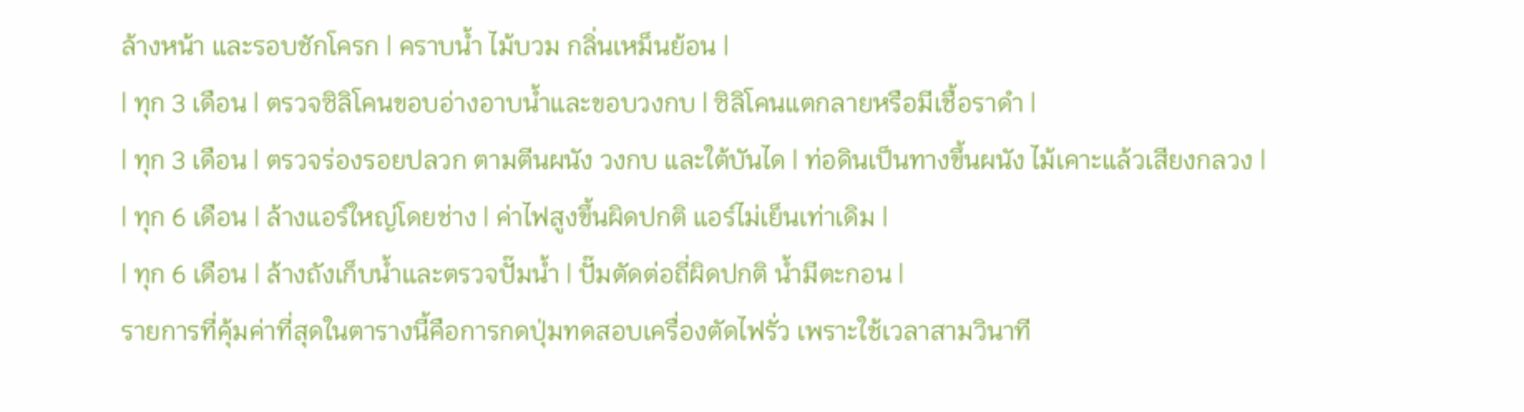ล้างหน้า และรอบชักโครก | คราบน้ำ ไม้บวม กลิ่นเหม็นย้อน |
| ทุก 3 เดือน | ตรวจซิลิโคนขอบอ่างอาบน้ำและขอบวงกบ | ซิลิโคนแตกลายหรือมีเชื้อราดำ |
| ทุก 3 เดือน | ตรวจร่องรอยปลวก ตามตีนผนัง วงกบ และใต้บันได | ท่อดินเป็นทางขึ้นผนัง ไม้เคาะแล้วเสียงกลวง |
| ทุก 6 เดือน | ล้างแอร์ใหญ่โดยช่าง | ค่าไฟสูงขึ้นผิดปกติ แอร์ไม่เย็นเท่าเดิม |
| ทุก 6 เดือน | ล้างถังเก็บน้ำและตรวจปั๊มน้ำ | ปั๊มตัดต่อถี่ผิดปกติ น้ำมีตะกอน |
รายการที่คุ้มค่าที่สุดในตารางนี้คือการกดปุ่มทดสอบเครื่องตัดไฟรั่ว เพราะใช้เวลาสามวินาที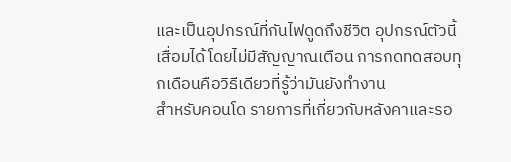และเป็นอุปกรณ์ที่กันไฟดูดถึงชีวิต อุปกรณ์ตัวนี้เสื่อมได้โดยไม่มีสัญญาณเตือน การกดทดสอบทุกเดือนคือวิธีเดียวที่รู้ว่ามันยังทำงาน
สำหรับคอนโด รายการที่เกี่ยวกับหลังคาและรอ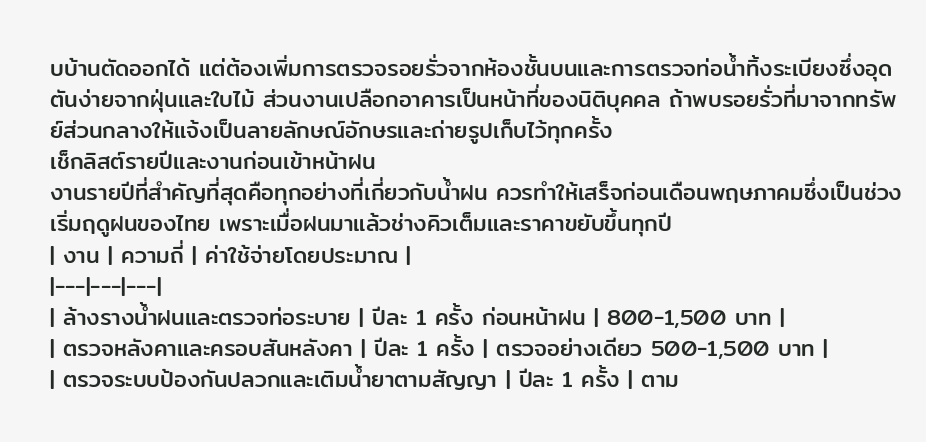บบ้านตัดออกได้ แต่ต้องเพิ่มการตรวจรอยรั่วจากห้องชั้นบนและการตรวจท่อน้ำทิ้งระเบียงซึ่งอุดตันง่ายจากฝุ่นและใบไม้ ส่วนงานเปลือกอาคารเป็นหน้าที่ของนิติบุคคล ถ้าพบรอยรั่วที่มาจากทรัพย์ส่วนกลางให้แจ้งเป็นลายลักษณ์อักษรและถ่ายรูปเก็บไว้ทุกครั้ง
เช็กลิสต์รายปีและงานก่อนเข้าหน้าฝน
งานรายปีที่สำคัญที่สุดคือทุกอย่างที่เกี่ยวกับน้ำฝน ควรทำให้เสร็จก่อนเดือนพฤษภาคมซึ่งเป็นช่วงเริ่มฤดูฝนของไทย เพราะเมื่อฝนมาแล้วช่างคิวเต็มและราคาขยับขึ้นทุกปี
| งาน | ความถี่ | ค่าใช้จ่ายโดยประมาณ |
|---|---|---|
| ล้างรางน้ำฝนและตรวจท่อระบาย | ปีละ 1 ครั้ง ก่อนหน้าฝน | 800-1,500 บาท |
| ตรวจหลังคาและครอบสันหลังคา | ปีละ 1 ครั้ง | ตรวจอย่างเดียว 500-1,500 บาท |
| ตรวจระบบป้องกันปลวกและเติมน้ำยาตามสัญญา | ปีละ 1 ครั้ง | ตาม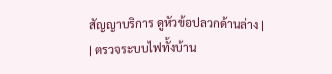สัญญาบริการ ดูหัวข้อปลวกด้านล่าง |
| ตรวจระบบไฟทั้งบ้าน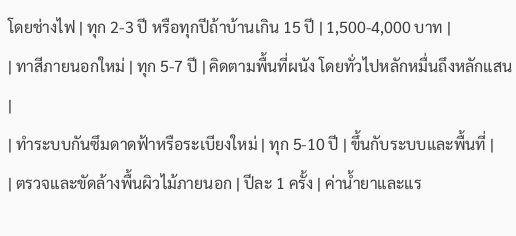โดยช่างไฟ | ทุก 2-3 ปี หรือทุกปีถ้าบ้านเกิน 15 ปี | 1,500-4,000 บาท |
| ทาสีภายนอกใหม่ | ทุก 5-7 ปี | คิดตามพื้นที่ผนัง โดยทั่วไปหลักหมื่นถึงหลักแสน |
| ทำระบบกันซึมดาดฟ้าหรือระเบียงใหม่ | ทุก 5-10 ปี | ขึ้นกับระบบและพื้นที่ |
| ตรวจและขัดล้างพื้นผิวไม้ภายนอก | ปีละ 1 ครั้ง | ค่าน้ำยาและแร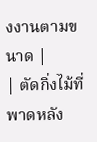งงานตามขนาด |
| ตัดกิ่งไม้ที่พาดหลัง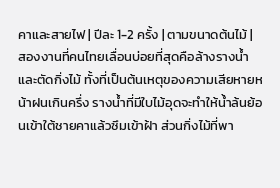คาและสายไฟ | ปีละ 1-2 ครั้ง | ตามขนาดต้นไม้ |
สองงานที่คนไทยเลื่อนบ่อยที่สุดคือล้างรางน้ำและตัดกิ่งไม้ ทั้งที่เป็นต้นเหตุของความเสียหายหน้าฝนเกินครึ่ง รางน้ำที่มีใบไม้อุดจะทำให้น้ำล้นย้อนเข้าใต้ชายคาแล้วซึมเข้าฝ้า ส่วนกิ่งไม้ที่พา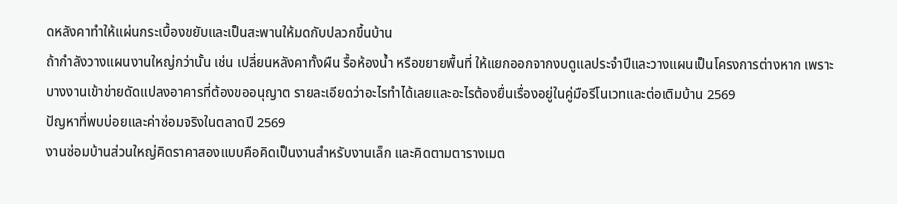ดหลังคาทำให้แผ่นกระเบื้องขยับและเป็นสะพานให้มดกับปลวกขึ้นบ้าน
ถ้ากำลังวางแผนงานใหญ่กว่านั้น เช่น เปลี่ยนหลังคาทั้งผืน รื้อห้องน้ำ หรือขยายพื้นที่ ให้แยกออกจากงบดูแลประจำปีและวางแผนเป็นโครงการต่างหาก เพราะบางงานเข้าข่ายดัดแปลงอาคารที่ต้องขออนุญาต รายละเอียดว่าอะไรทำได้เลยและอะไรต้องยื่นเรื่องอยู่ในคู่มือรีโนเวทและต่อเติมบ้าน 2569
ปัญหาที่พบบ่อยและค่าซ่อมจริงในตลาดปี 2569
งานซ่อมบ้านส่วนใหญ่คิดราคาสองแบบคือคิดเป็นงานสำหรับงานเล็ก และคิดตามตารางเมต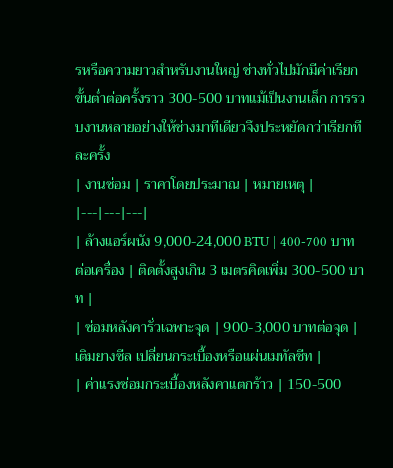รหรือความยาวสำหรับงานใหญ่ ช่างทั่วไปมักมีค่าเรียกขั้นต่ำต่อครั้งราว 300-500 บาทแม้เป็นงานเล็ก การรวบงานหลายอย่างให้ช่างมาทีเดียวจึงประหยัดกว่าเรียกทีละครั้ง
| งานซ่อม | ราคาโดยประมาณ | หมายเหตุ |
|---|---|---|
| ล้างแอร์ผนัง 9,000-24,000 BTU | 400-700 บาทต่อเครื่อง | ติดตั้งสูงเกิน 3 เมตรคิดเพิ่ม 300-500 บาท |
| ซ่อมหลังคารั่วเฉพาะจุด | 900-3,000 บาทต่อจุด | เติมยางซีล เปลี่ยนกระเบื้องหรือแผ่นเมทัลชีท |
| ค่าแรงซ่อมกระเบื้องหลังคาแตกร้าว | 150-500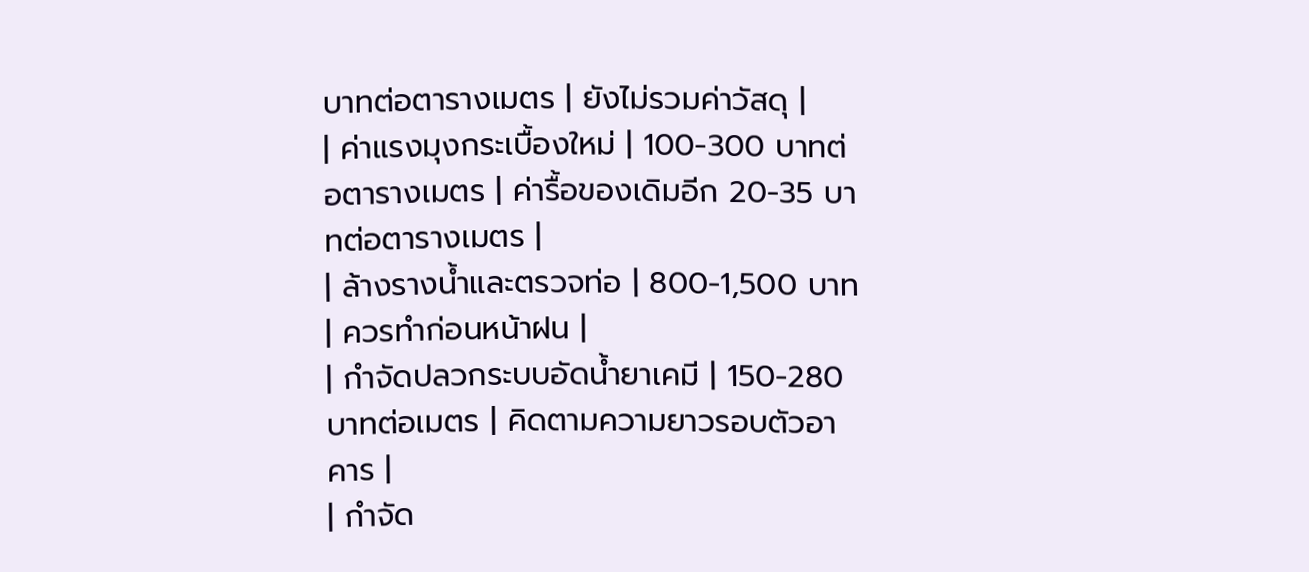บาทต่อตารางเมตร | ยังไม่รวมค่าวัสดุ |
| ค่าแรงมุงกระเบื้องใหม่ | 100-300 บาทต่อตารางเมตร | ค่ารื้อของเดิมอีก 20-35 บาทต่อตารางเมตร |
| ล้างรางน้ำและตรวจท่อ | 800-1,500 บาท | ควรทำก่อนหน้าฝน |
| กำจัดปลวกระบบอัดน้ำยาเคมี | 150-280 บาทต่อเมตร | คิดตามความยาวรอบตัวอาคาร |
| กำจัด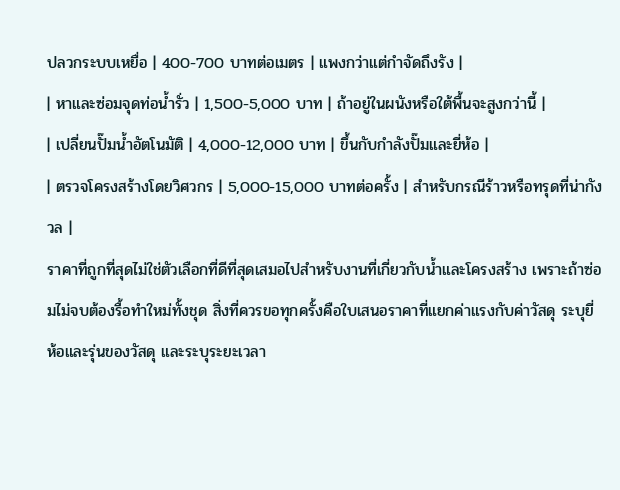ปลวกระบบเหยื่อ | 400-700 บาทต่อเมตร | แพงกว่าแต่กำจัดถึงรัง |
| หาและซ่อมจุดท่อน้ำรั่ว | 1,500-5,000 บาท | ถ้าอยู่ในผนังหรือใต้พื้นจะสูงกว่านี้ |
| เปลี่ยนปั๊มน้ำอัตโนมัติ | 4,000-12,000 บาท | ขึ้นกับกำลังปั๊มและยี่ห้อ |
| ตรวจโครงสร้างโดยวิศวกร | 5,000-15,000 บาทต่อครั้ง | สำหรับกรณีร้าวหรือทรุดที่น่ากังวล |
ราคาที่ถูกที่สุดไม่ใช่ตัวเลือกที่ดีที่สุดเสมอไปสำหรับงานที่เกี่ยวกับน้ำและโครงสร้าง เพราะถ้าซ่อมไม่จบต้องรื้อทำใหม่ทั้งชุด สิ่งที่ควรขอทุกครั้งคือใบเสนอราคาที่แยกค่าแรงกับค่าวัสดุ ระบุยี่ห้อและรุ่นของวัสดุ และระบุระยะเวลา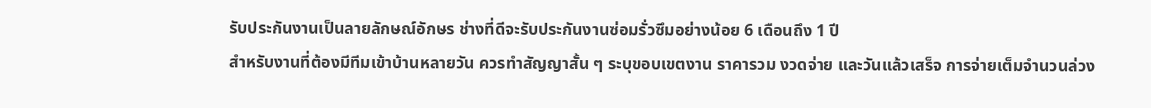รับประกันงานเป็นลายลักษณ์อักษร ช่างที่ดีจะรับประกันงานซ่อมรั่วซึมอย่างน้อย 6 เดือนถึง 1 ปี
สำหรับงานที่ต้องมีทีมเข้าบ้านหลายวัน ควรทำสัญญาสั้น ๆ ระบุขอบเขตงาน ราคารวม งวดจ่าย และวันแล้วเสร็จ การจ่ายเต็มจำนวนล่วง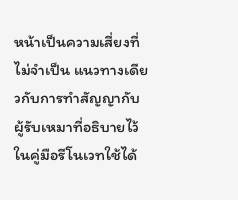หน้าเป็นความเสี่ยงที่ไม่จำเป็น แนวทางเดียวกับการทำสัญญากับผู้รับเหมาที่อธิบายไว้ในคู่มือรีโนเวทใช้ได้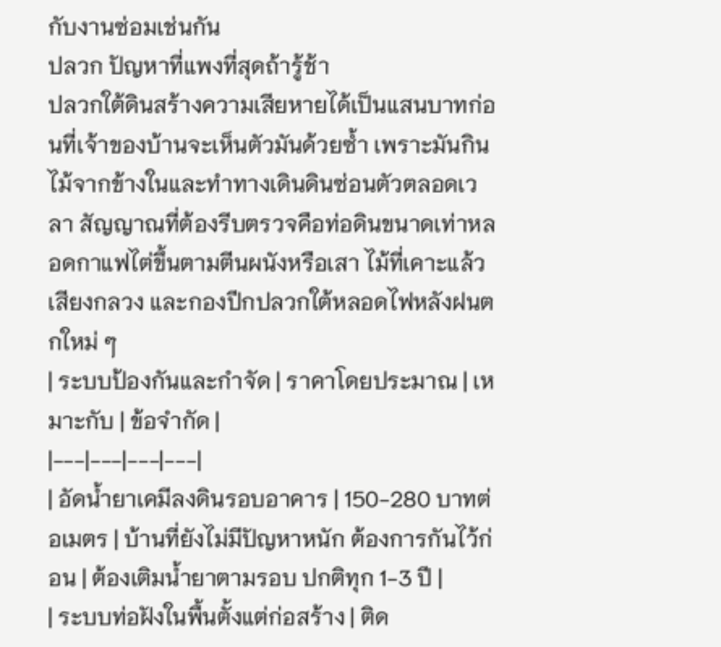กับงานซ่อมเช่นกัน
ปลวก ปัญหาที่แพงที่สุดถ้ารู้ช้า
ปลวกใต้ดินสร้างความเสียหายได้เป็นแสนบาทก่อนที่เจ้าของบ้านจะเห็นตัวมันด้วยซ้ำ เพราะมันกินไม้จากข้างในและทำทางเดินดินซ่อนตัวตลอดเวลา สัญญาณที่ต้องรีบตรวจคือท่อดินขนาดเท่าหลอดกาแฟไต่ขึ้นตามตีนผนังหรือเสา ไม้ที่เคาะแล้วเสียงกลวง และกองปีกปลวกใต้หลอดไฟหลังฝนตกใหม่ ๆ
| ระบบป้องกันและกำจัด | ราคาโดยประมาณ | เหมาะกับ | ข้อจำกัด |
|---|---|---|---|
| อัดน้ำยาเคมีลงดินรอบอาคาร | 150-280 บาทต่อเมตร | บ้านที่ยังไม่มีปัญหาหนัก ต้องการกันไว้ก่อน | ต้องเติมน้ำยาตามรอบ ปกติทุก 1-3 ปี |
| ระบบท่อฝังในพื้นตั้งแต่ก่อสร้าง | ติด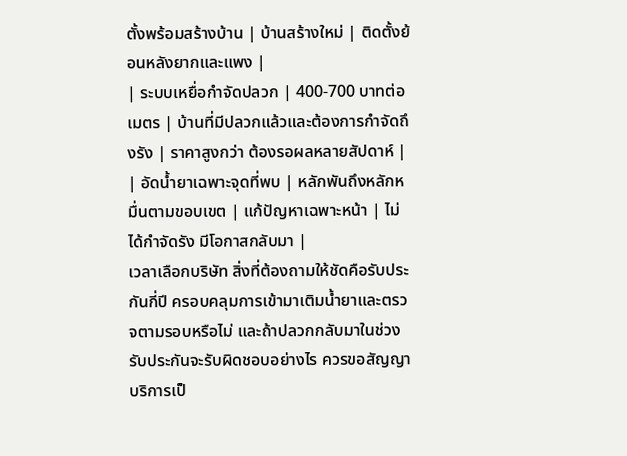ตั้งพร้อมสร้างบ้าน | บ้านสร้างใหม่ | ติดตั้งย้อนหลังยากและแพง |
| ระบบเหยื่อกำจัดปลวก | 400-700 บาทต่อเมตร | บ้านที่มีปลวกแล้วและต้องการกำจัดถึงรัง | ราคาสูงกว่า ต้องรอผลหลายสัปดาห์ |
| อัดน้ำยาเฉพาะจุดที่พบ | หลักพันถึงหลักหมื่นตามขอบเขต | แก้ปัญหาเฉพาะหน้า | ไม่ได้กำจัดรัง มีโอกาสกลับมา |
เวลาเลือกบริษัท สิ่งที่ต้องถามให้ชัดคือรับประกันกี่ปี ครอบคลุมการเข้ามาเติมน้ำยาและตรวจตามรอบหรือไม่ และถ้าปลวกกลับมาในช่วงรับประกันจะรับผิดชอบอย่างไร ควรขอสัญญาบริการเป็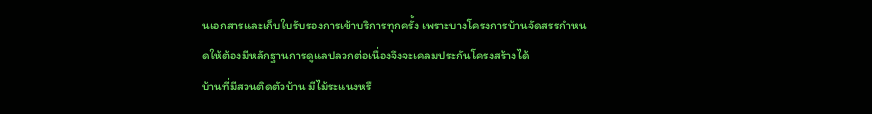นเอกสารและเก็บใบรับรองการเข้าบริการทุกครั้ง เพราะบางโครงการบ้านจัดสรรกำหนดให้ต้องมีหลักฐานการดูแลปลวกต่อเนื่องจึงจะเคลมประกันโครงสร้างได้
บ้านที่มีสวนติดตัวบ้าน มีไม้ระแนงหรื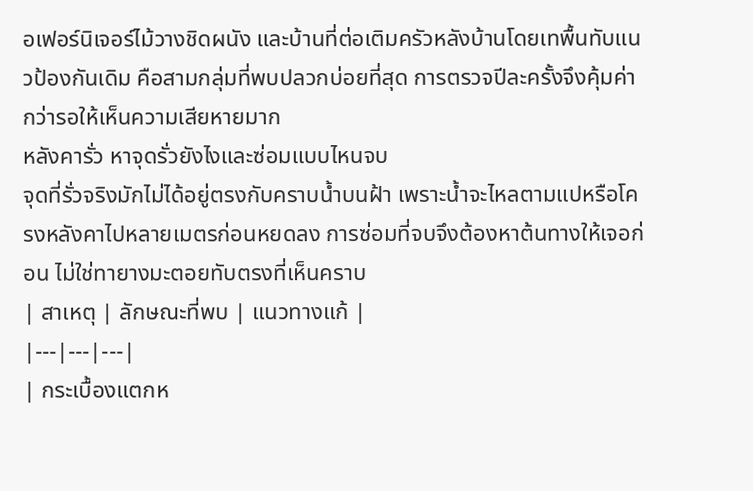อเฟอร์นิเจอร์ไม้วางชิดผนัง และบ้านที่ต่อเติมครัวหลังบ้านโดยเทพื้นทับแนวป้องกันเดิม คือสามกลุ่มที่พบปลวกบ่อยที่สุด การตรวจปีละครั้งจึงคุ้มค่ากว่ารอให้เห็นความเสียหายมาก
หลังคารั่ว หาจุดรั่วยังไงและซ่อมแบบไหนจบ
จุดที่รั่วจริงมักไม่ได้อยู่ตรงกับคราบน้ำบนฝ้า เพราะน้ำจะไหลตามแปหรือโครงหลังคาไปหลายเมตรก่อนหยดลง การซ่อมที่จบจึงต้องหาต้นทางให้เจอก่อน ไม่ใช่ทายางมะตอยทับตรงที่เห็นคราบ
| สาเหตุ | ลักษณะที่พบ | แนวทางแก้ |
|---|---|---|
| กระเบื้องแตกห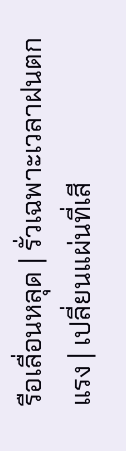รือเลื่อนหลุด | รั่วเฉพาะเวลาฝนตกแรง | เปลี่ยนแผ่นที่เสี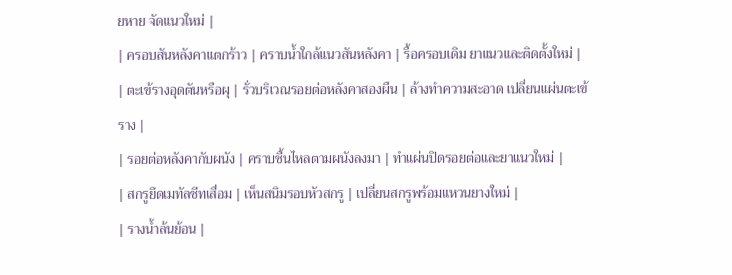ยหาย จัดแนวใหม่ |
| ครอบสันหลังคาแตกร้าว | คราบน้ำใกล้แนวสันหลังคา | รื้อครอบเดิม ยาแนวและติดตั้งใหม่ |
| ตะเข้รางอุดตันหรือผุ | รั่วบริเวณรอยต่อหลังคาสองผืน | ล้างทำความสะอาด เปลี่ยนแผ่นตะเข้ราง |
| รอยต่อหลังคากับผนัง | คราบชื้นไหลตามผนังลงมา | ทำแผ่นปิดรอยต่อและยาแนวใหม่ |
| สกรูยึดเมทัลชีทเสื่อม | เห็นสนิมรอบหัวสกรู | เปลี่ยนสกรูพร้อมแหวนยางใหม่ |
| รางน้ำล้นย้อน |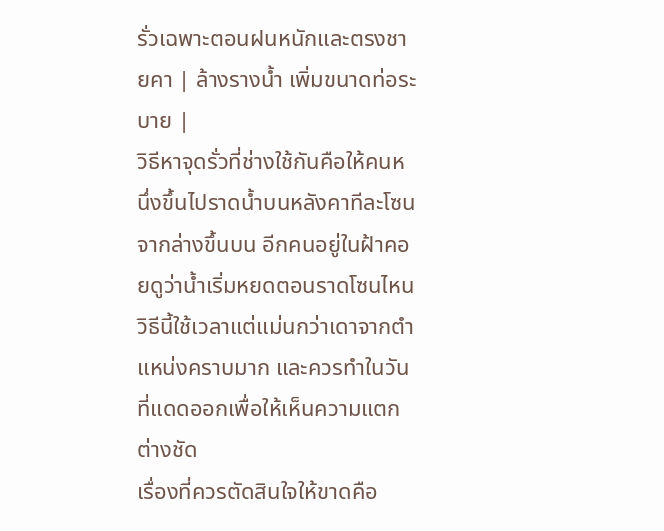รั่วเฉพาะตอนฝนหนักและตรงชายคา | ล้างรางน้ำ เพิ่มขนาดท่อระบาย |
วิธีหาจุดรั่วที่ช่างใช้กันคือให้คนหนึ่งขึ้นไปราดน้ำบนหลังคาทีละโซนจากล่างขึ้นบน อีกคนอยู่ในฝ้าคอยดูว่าน้ำเริ่มหยดตอนราดโซนไหน วิธีนี้ใช้เวลาแต่แม่นกว่าเดาจากตำแหน่งคราบมาก และควรทำในวันที่แดดออกเพื่อให้เห็นความแตกต่างชัด
เรื่องที่ควรตัดสินใจให้ขาดคือ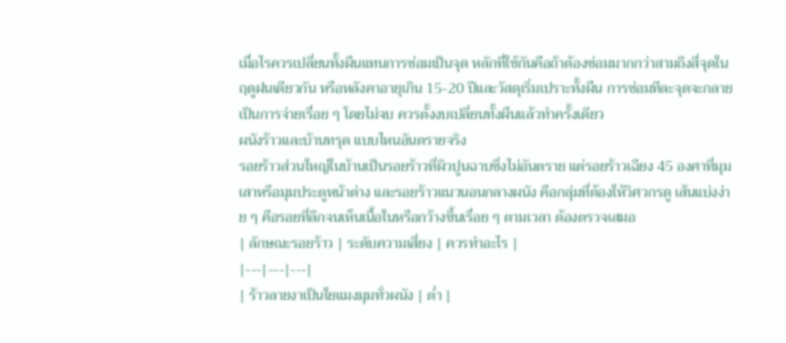เมื่อไรควรเปลี่ยนทั้งผืนแทนการซ่อมเป็นจุด หลักที่ใช้กันคือถ้าต้องซ่อมมากกว่าสามถึงสี่จุดในฤดูฝนเดียวกัน หรือหลังคาอายุเกิน 15-20 ปีและวัสดุเริ่มเปราะทั้งผืน การซ่อมทีละจุดจะกลายเป็นการจ่ายเรื่อย ๆ โดยไม่จบ ควรตั้งงบเปลี่ยนทั้งผืนแล้วทำครั้งเดียว
ผนังร้าวและบ้านทรุด แบบไหนอันตรายจริง
รอยร้าวส่วนใหญ่ในบ้านเป็นรอยร้าวที่ผิวปูนฉาบซึ่งไม่อันตราย แต่รอยร้าวเฉียง 45 องศาที่มุมเสาหรือมุมประตูหน้าต่าง และรอยร้าวแนวนอนกลางผนัง คือกลุ่มที่ต้องให้วิศวกรดู เส้นแบ่งง่าย ๆ คือรอยที่ลึกจนเห็นเนื้อในหรือกว้างขึ้นเรื่อย ๆ ตามเวลา ต้องตรวจเสมอ
| ลักษณะรอยร้าว | ระดับความเสี่ยง | ควรทำอะไร |
|---|---|---|
| ร้าวลายงาเป็นใยแมงมุมทั่วผนัง | ต่ำ |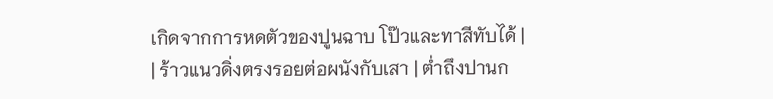เกิดจากการหดตัวของปูนฉาบ โป๊วและทาสีทับได้ |
| ร้าวแนวดิ่งตรงรอยต่อผนังกับเสา | ต่ำถึงปานก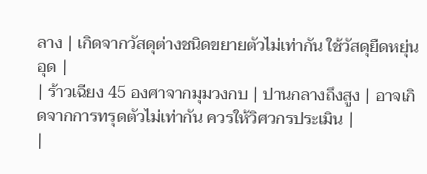ลาง | เกิดจากวัสดุต่างชนิดขยายตัวไม่เท่ากัน ใช้วัสดุยืดหยุ่นอุด |
| ร้าวเฉียง 45 องศาจากมุมวงกบ | ปานกลางถึงสูง | อาจเกิดจากการทรุดตัวไม่เท่ากัน ควรให้วิศวกรประเมิน |
|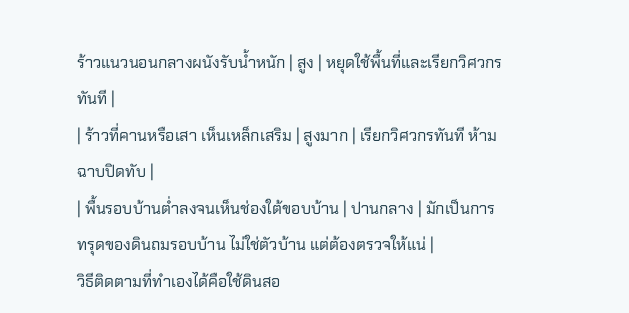ร้าวแนวนอนกลางผนังรับน้ำหนัก | สูง | หยุดใช้พื้นที่และเรียกวิศวกรทันที |
| ร้าวที่คานหรือเสา เห็นเหล็กเสริม | สูงมาก | เรียกวิศวกรทันที ห้ามฉาบปิดทับ |
| พื้นรอบบ้านต่ำลงจนเห็นช่องใต้ขอบบ้าน | ปานกลาง | มักเป็นการทรุดของดินถมรอบบ้าน ไม่ใช่ตัวบ้าน แต่ต้องตรวจให้แน่ |
วิธีติดตามที่ทำเองได้คือใช้ดินสอ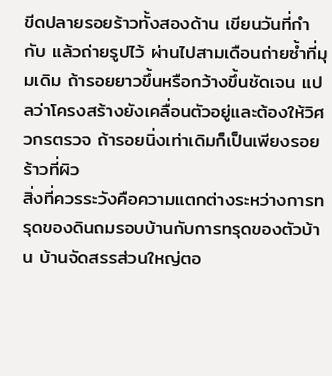ขีดปลายรอยร้าวทั้งสองด้าน เขียนวันที่กำกับ แล้วถ่ายรูปไว้ ผ่านไปสามเดือนถ่ายซ้ำที่มุมเดิม ถ้ารอยยาวขึ้นหรือกว้างขึ้นชัดเจน แปลว่าโครงสร้างยังเคลื่อนตัวอยู่และต้องให้วิศวกรตรวจ ถ้ารอยนิ่งเท่าเดิมก็เป็นเพียงรอยร้าวที่ผิว
สิ่งที่ควรระวังคือความแตกต่างระหว่างการทรุดของดินถมรอบบ้านกับการทรุดของตัวบ้าน บ้านจัดสรรส่วนใหญ่ตอ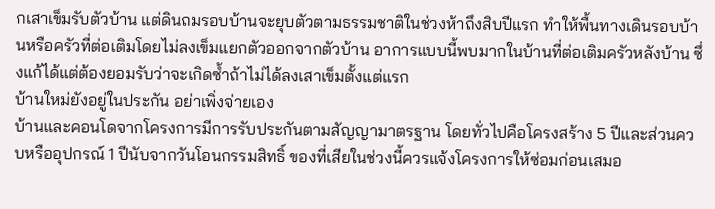กเสาเข็มรับตัวบ้าน แต่ดินถมรอบบ้านจะยุบตัวตามธรรมชาติในช่วงห้าถึงสิบปีแรก ทำให้พื้นทางเดินรอบบ้านหรือครัวที่ต่อเติมโดยไม่ลงเข็มแยกตัวออกจากตัวบ้าน อาการแบบนี้พบมากในบ้านที่ต่อเติมครัวหลังบ้าน ซึ่งแก้ได้แต่ต้องยอมรับว่าจะเกิดซ้ำถ้าไม่ได้ลงเสาเข็มตั้งแต่แรก
บ้านใหม่ยังอยู่ในประกัน อย่าเพิ่งจ่ายเอง
บ้านและคอนโดจากโครงการมีการรับประกันตามสัญญามาตรฐาน โดยทั่วไปคือโครงสร้าง 5 ปีและส่วนควบหรืออุปกรณ์ 1 ปีนับจากวันโอนกรรมสิทธิ์ ของที่เสียในช่วงนี้ควรแจ้งโครงการให้ซ่อมก่อนเสมอ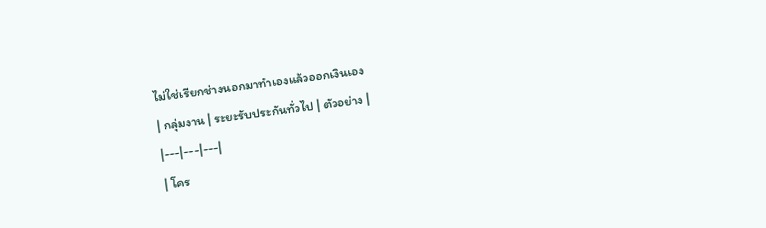ไม่ใช่เรียกช่างนอกมาทำเองแล้วออกเงินเอง
| กลุ่มงาน | ระยะรับประกันทั่วไป | ตัวอย่าง |
|---|---|---|
| โคร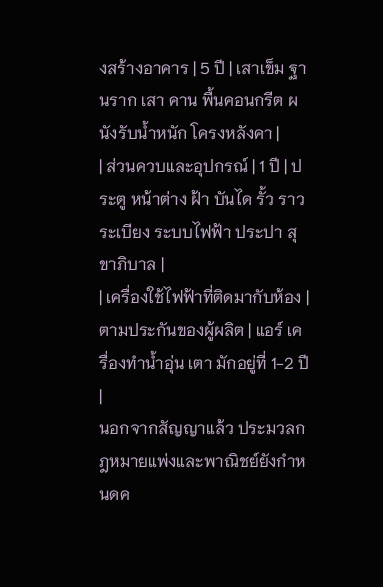งสร้างอาคาร | 5 ปี | เสาเข็ม ฐานราก เสา คาน พื้นคอนกรีต ผนังรับน้ำหนัก โครงหลังคา |
| ส่วนควบและอุปกรณ์ | 1 ปี | ประตู หน้าต่าง ฝ้า บันได รั้ว ราวระเบียง ระบบไฟฟ้า ประปา สุขาภิบาล |
| เครื่องใช้ไฟฟ้าที่ติดมากับห้อง | ตามประกันของผู้ผลิต | แอร์ เครื่องทำน้ำอุ่น เตา มักอยู่ที่ 1-2 ปี |
นอกจากสัญญาแล้ว ประมวลกฎหมายแพ่งและพาณิชย์ยังกำหนดค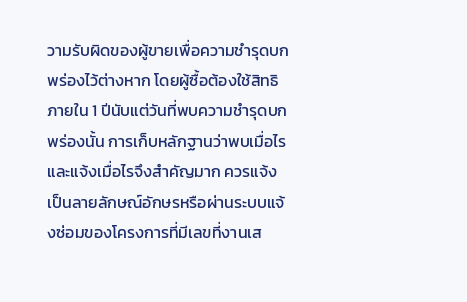วามรับผิดของผู้ขายเพื่อความชำรุดบกพร่องไว้ต่างหาก โดยผู้ซื้อต้องใช้สิทธิภายใน 1 ปีนับแต่วันที่พบความชำรุดบกพร่องนั้น การเก็บหลักฐานว่าพบเมื่อไรและแจ้งเมื่อไรจึงสำคัญมาก ควรแจ้งเป็นลายลักษณ์อักษรหรือผ่านระบบแจ้งซ่อมของโครงการที่มีเลขที่งานเส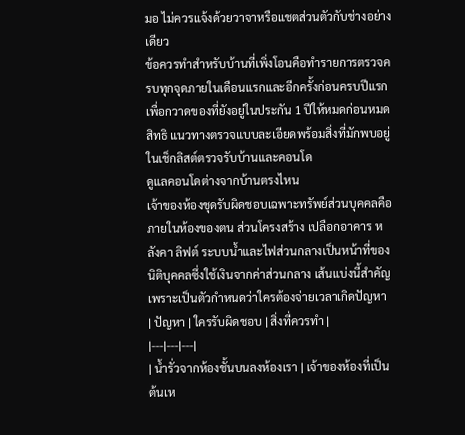มอ ไม่ควรแจ้งด้วยวาจาหรือแชตส่วนตัวกับช่างอย่างเดียว
ข้อควรทำสำหรับบ้านที่เพิ่งโอนคือทำรายการตรวจครบทุกจุดภายในเดือนแรกและอีกครั้งก่อนครบปีแรก เพื่อกวาดของที่ยังอยู่ในประกัน 1 ปีให้หมดก่อนหมดสิทธิ แนวทางตรวจแบบละเอียดพร้อมสิ่งที่มักพบอยู่ในเช็กลิสต์ตรวจรับบ้านและคอนโด
ดูแลคอนโดต่างจากบ้านตรงไหน
เจ้าของห้องชุดรับผิดชอบเฉพาะทรัพย์ส่วนบุคคลคือภายในห้องของตน ส่วนโครงสร้าง เปลือกอาคาร หลังคา ลิฟต์ ระบบน้ำและไฟส่วนกลางเป็นหน้าที่ของนิติบุคคลซึ่งใช้เงินจากค่าส่วนกลาง เส้นแบ่งนี้สำคัญเพราะเป็นตัวกำหนดว่าใครต้องจ่ายเวลาเกิดปัญหา
| ปัญหา | ใครรับผิดชอบ | สิ่งที่ควรทำ |
|---|---|---|
| น้ำรั่วจากห้องชั้นบนลงห้องเรา | เจ้าของห้องที่เป็นต้นเห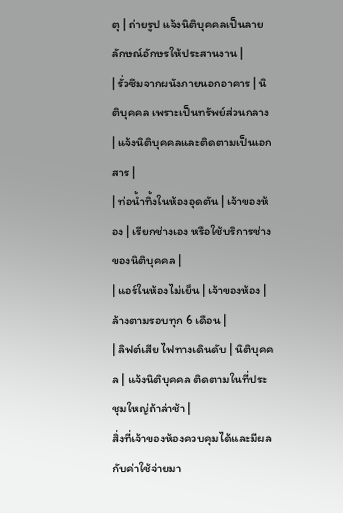ตุ | ถ่ายรูป แจ้งนิติบุคคลเป็นลายลักษณ์อักษรให้ประสานงาน |
| รั่วซึมจากผนังภายนอกอาคาร | นิติบุคคล เพราะเป็นทรัพย์ส่วนกลาง | แจ้งนิติบุคคลและติดตามเป็นเอกสาร |
| ท่อน้ำทิ้งในห้องอุดตัน | เจ้าของห้อง | เรียกช่างเอง หรือใช้บริการช่างของนิติบุคคล |
| แอร์ในห้องไม่เย็น | เจ้าของห้อง | ล้างตามรอบทุก 6 เดือน |
| ลิฟต์เสีย ไฟทางเดินดับ | นิติบุคคล | แจ้งนิติบุคคล ติดตามในที่ประชุมใหญ่ถ้าล่าช้า |
สิ่งที่เจ้าของห้องควบคุมได้และมีผลกับค่าใช้จ่ายมา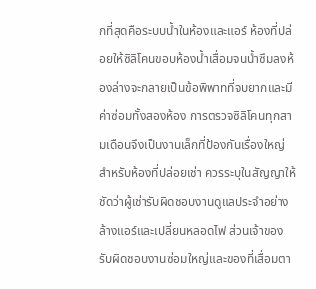กที่สุดคือระบบน้ำในห้องและแอร์ ห้องที่ปล่อยให้ซิลิโคนขอบห้องน้ำเสื่อมจนน้ำซึมลงห้องล่างจะกลายเป็นข้อพิพาทที่จบยากและมีค่าซ่อมทั้งสองห้อง การตรวจซิลิโคนทุกสามเดือนจึงเป็นงานเล็กที่ป้องกันเรื่องใหญ่
สำหรับห้องที่ปล่อยเช่า ควรระบุในสัญญาให้ชัดว่าผู้เช่ารับผิดชอบงานดูแลประจำอย่างล้างแอร์และเปลี่ยนหลอดไฟ ส่วนเจ้าของรับผิดชอบงานซ่อมใหญ่และของที่เสื่อมตา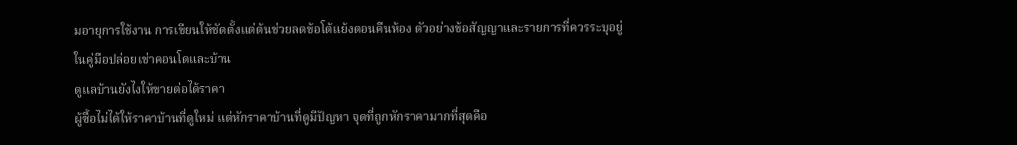มอายุการใช้งาน การเขียนให้ชัดตั้งแต่ต้นช่วยลดข้อโต้แย้งตอนคืนห้อง ตัวอย่างข้อสัญญาและรายการที่ควรระบุอยู่ในคู่มือปล่อยเช่าคอนโดและบ้าน
ดูแลบ้านยังไงให้ขายต่อได้ราคา
ผู้ซื้อไม่ได้ให้ราคาบ้านที่ดูใหม่ แต่หักราคาบ้านที่ดูมีปัญหา จุดที่ถูกหักราคามากที่สุดคือ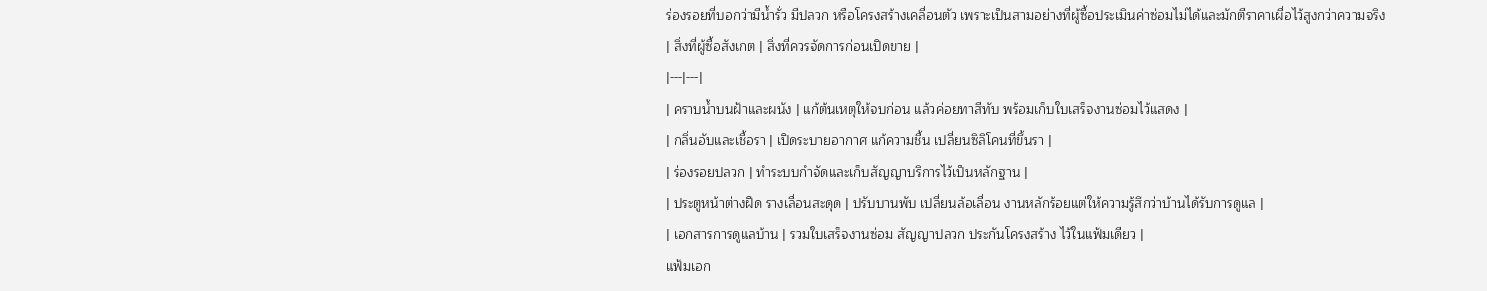ร่องรอยที่บอกว่ามีน้ำรั่ว มีปลวก หรือโครงสร้างเคลื่อนตัว เพราะเป็นสามอย่างที่ผู้ซื้อประเมินค่าซ่อมไม่ได้และมักตีราคาเผื่อไว้สูงกว่าความจริง
| สิ่งที่ผู้ซื้อสังเกต | สิ่งที่ควรจัดการก่อนเปิดขาย |
|---|---|
| คราบน้ำบนฝ้าและผนัง | แก้ต้นเหตุให้จบก่อน แล้วค่อยทาสีทับ พร้อมเก็บใบเสร็จงานซ่อมไว้แสดง |
| กลิ่นอับและเชื้อรา | เปิดระบายอากาศ แก้ความชื้น เปลี่ยนซิลิโคนที่ขึ้นรา |
| ร่องรอยปลวก | ทำระบบกำจัดและเก็บสัญญาบริการไว้เป็นหลักฐาน |
| ประตูหน้าต่างฝืด รางเลื่อนสะดุด | ปรับบานพับ เปลี่ยนล้อเลื่อน งานหลักร้อยแต่ให้ความรู้สึกว่าบ้านได้รับการดูแล |
| เอกสารการดูแลบ้าน | รวมใบเสร็จงานซ่อม สัญญาปลวก ประกันโครงสร้าง ไว้ในแฟ้มเดียว |
แฟ้มเอก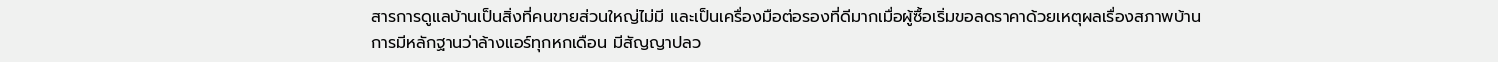สารการดูแลบ้านเป็นสิ่งที่คนขายส่วนใหญ่ไม่มี และเป็นเครื่องมือต่อรองที่ดีมากเมื่อผู้ซื้อเริ่มขอลดราคาด้วยเหตุผลเรื่องสภาพบ้าน การมีหลักฐานว่าล้างแอร์ทุกหกเดือน มีสัญญาปลว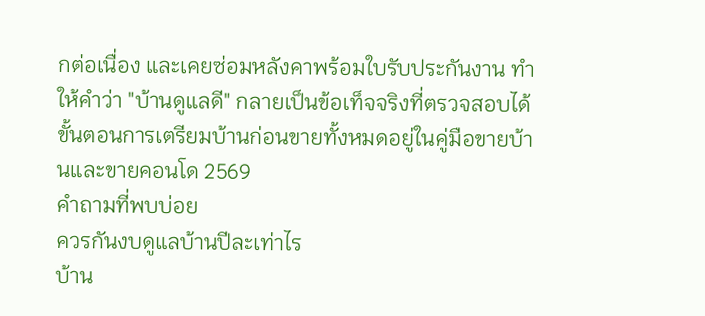กต่อเนื่อง และเคยซ่อมหลังคาพร้อมใบรับประกันงาน ทำให้คำว่า "บ้านดูแลดี" กลายเป็นข้อเท็จจริงที่ตรวจสอบได้ ขั้นตอนการเตรียมบ้านก่อนขายทั้งหมดอยู่ในคู่มือขายบ้านและขายคอนโด 2569
คำถามที่พบบ่อย
ควรกันงบดูแลบ้านปีละเท่าไร
บ้าน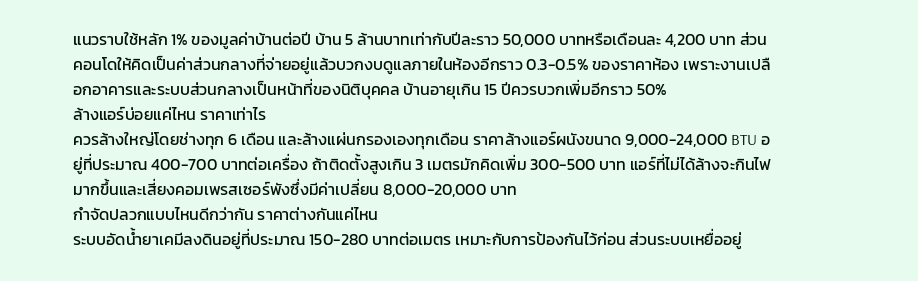แนวราบใช้หลัก 1% ของมูลค่าบ้านต่อปี บ้าน 5 ล้านบาทเท่ากับปีละราว 50,000 บาทหรือเดือนละ 4,200 บาท ส่วนคอนโดให้คิดเป็นค่าส่วนกลางที่จ่ายอยู่แล้วบวกงบดูแลภายในห้องอีกราว 0.3-0.5% ของราคาห้อง เพราะงานเปลือกอาคารและระบบส่วนกลางเป็นหน้าที่ของนิติบุคคล บ้านอายุเกิน 15 ปีควรบวกเพิ่มอีกราว 50%
ล้างแอร์บ่อยแค่ไหน ราคาเท่าไร
ควรล้างใหญ่โดยช่างทุก 6 เดือน และล้างแผ่นกรองเองทุกเดือน ราคาล้างแอร์ผนังขนาด 9,000-24,000 BTU อยู่ที่ประมาณ 400-700 บาทต่อเครื่อง ถ้าติดตั้งสูงเกิน 3 เมตรมักคิดเพิ่ม 300-500 บาท แอร์ที่ไม่ได้ล้างจะกินไฟมากขึ้นและเสี่ยงคอมเพรสเซอร์พังซึ่งมีค่าเปลี่ยน 8,000-20,000 บาท
กำจัดปลวกแบบไหนดีกว่ากัน ราคาต่างกันแค่ไหน
ระบบอัดน้ำยาเคมีลงดินอยู่ที่ประมาณ 150-280 บาทต่อเมตร เหมาะกับการป้องกันไว้ก่อน ส่วนระบบเหยื่ออยู่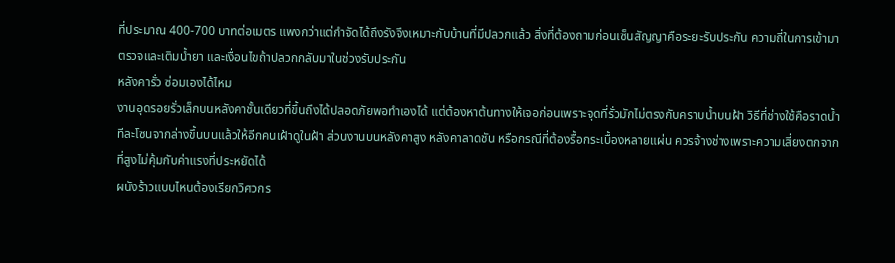ที่ประมาณ 400-700 บาทต่อเมตร แพงกว่าแต่กำจัดได้ถึงรังจึงเหมาะกับบ้านที่มีปลวกแล้ว สิ่งที่ต้องถามก่อนเซ็นสัญญาคือระยะรับประกัน ความถี่ในการเข้ามาตรวจและเติมน้ำยา และเงื่อนไขถ้าปลวกกลับมาในช่วงรับประกัน
หลังคารั่ว ซ่อมเองได้ไหม
งานอุดรอยรั่วเล็กบนหลังคาชั้นเดียวที่ขึ้นถึงได้ปลอดภัยพอทำเองได้ แต่ต้องหาต้นทางให้เจอก่อนเพราะจุดที่รั่วมักไม่ตรงกับคราบน้ำบนฝ้า วิธีที่ช่างใช้คือราดน้ำทีละโซนจากล่างขึ้นบนแล้วให้อีกคนเฝ้าดูในฝ้า ส่วนงานบนหลังคาสูง หลังคาลาดชัน หรือกรณีที่ต้องรื้อกระเบื้องหลายแผ่น ควรจ้างช่างเพราะความเสี่ยงตกจากที่สูงไม่คุ้มกับค่าแรงที่ประหยัดได้
ผนังร้าวแบบไหนต้องเรียกวิศวกร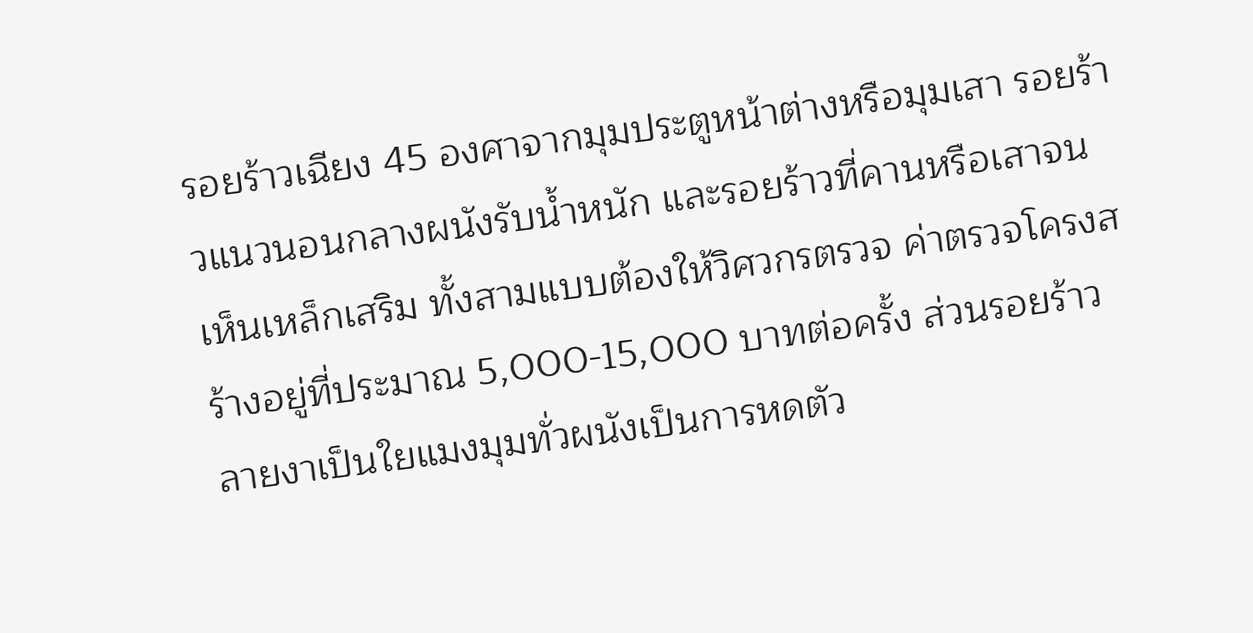รอยร้าวเฉียง 45 องศาจากมุมประตูหน้าต่างหรือมุมเสา รอยร้าวแนวนอนกลางผนังรับน้ำหนัก และรอยร้าวที่คานหรือเสาจนเห็นเหล็กเสริม ทั้งสามแบบต้องให้วิศวกรตรวจ ค่าตรวจโครงสร้างอยู่ที่ประมาณ 5,000-15,000 บาทต่อครั้ง ส่วนรอยร้าวลายงาเป็นใยแมงมุมทั่วผนังเป็นการหดตัว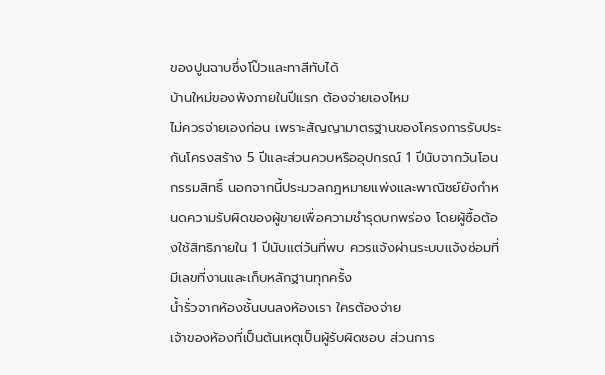ของปูนฉาบซึ่งโป๊วและทาสีทับได้
บ้านใหม่ของพังภายในปีแรก ต้องจ่ายเองไหม
ไม่ควรจ่ายเองก่อน เพราะสัญญามาตรฐานของโครงการรับประกันโครงสร้าง 5 ปีและส่วนควบหรืออุปกรณ์ 1 ปีนับจากวันโอนกรรมสิทธิ์ นอกจากนี้ประมวลกฎหมายแพ่งและพาณิชย์ยังกำหนดความรับผิดของผู้ขายเพื่อความชำรุดบกพร่อง โดยผู้ซื้อต้องใช้สิทธิภายใน 1 ปีนับแต่วันที่พบ ควรแจ้งผ่านระบบแจ้งซ่อมที่มีเลขที่งานและเก็บหลักฐานทุกครั้ง
น้ำรั่วจากห้องชั้นบนลงห้องเรา ใครต้องจ่าย
เจ้าของห้องที่เป็นต้นเหตุเป็นผู้รับผิดชอบ ส่วนการ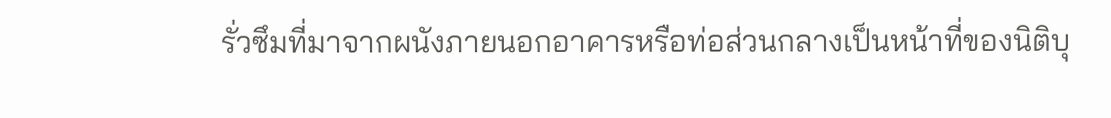รั่วซึมที่มาจากผนังภายนอกอาคารหรือท่อส่วนกลางเป็นหน้าที่ของนิติบุ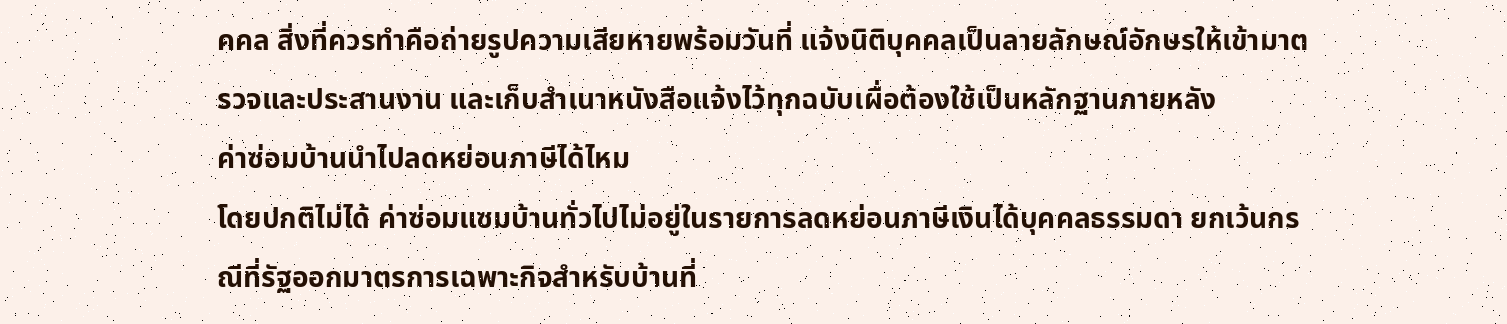คคล สิ่งที่ควรทำคือถ่ายรูปความเสียหายพร้อมวันที่ แจ้งนิติบุคคลเป็นลายลักษณ์อักษรให้เข้ามาตรวจและประสานงาน และเก็บสำเนาหนังสือแจ้งไว้ทุกฉบับเผื่อต้องใช้เป็นหลักฐานภายหลัง
ค่าซ่อมบ้านนำไปลดหย่อนภาษีได้ไหม
โดยปกติไม่ได้ ค่าซ่อมแซมบ้านทั่วไปไม่อยู่ในรายการลดหย่อนภาษีเงินได้บุคคลธรรมดา ยกเว้นกรณีที่รัฐออกมาตรการเฉพาะกิจสำหรับบ้านที่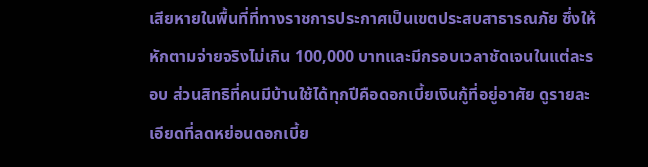เสียหายในพื้นที่ที่ทางราชการประกาศเป็นเขตประสบสาธารณภัย ซึ่งให้หักตามจ่ายจริงไม่เกิน 100,000 บาทและมีกรอบเวลาชัดเจนในแต่ละรอบ ส่วนสิทธิที่คนมีบ้านใช้ได้ทุกปีคือดอกเบี้ยเงินกู้ที่อยู่อาศัย ดูรายละเอียดที่ลดหย่อนดอกเบี้ย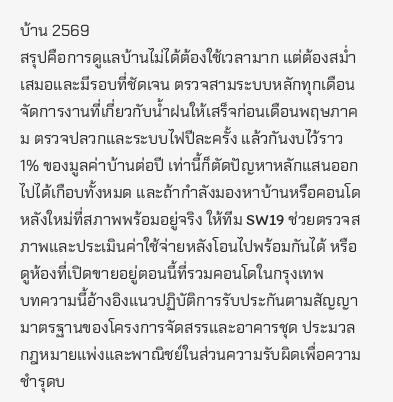บ้าน 2569
สรุปคือการดูแลบ้านไม่ได้ต้องใช้เวลามาก แต่ต้องสม่ำเสมอและมีรอบที่ชัดเจน ตรวจสามระบบหลักทุกเดือน จัดการงานที่เกี่ยวกับน้ำฝนให้เสร็จก่อนเดือนพฤษภาคม ตรวจปลวกและระบบไฟปีละครั้ง แล้วกันงบไว้ราว 1% ของมูลค่าบ้านต่อปี เท่านี้ก็ตัดปัญหาหลักแสนออกไปได้เกือบทั้งหมด และถ้ากำลังมองหาบ้านหรือคอนโดหลังใหม่ที่สภาพพร้อมอยู่จริง ให้ทีม SW19 ช่วยตรวจสภาพและประเมินค่าใช้จ่ายหลังโอนไปพร้อมกันได้ หรือดูห้องที่เปิดขายอยู่ตอนนี้ที่รวมคอนโดในกรุงเทพ
บทความนี้อ้างอิงแนวปฏิบัติการรับประกันตามสัญญามาตรฐานของโครงการจัดสรรและอาคารชุด ประมวลกฎหมายแพ่งและพาณิชย์ในส่วนความรับผิดเพื่อความชำรุดบ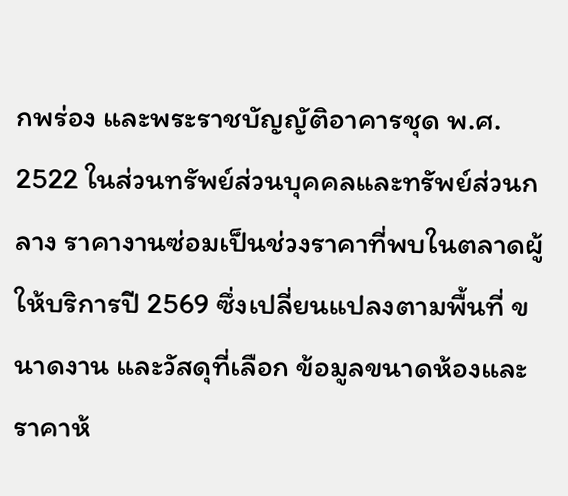กพร่อง และพระราชบัญญัติอาคารชุด พ.ศ. 2522 ในส่วนทรัพย์ส่วนบุคคลและทรัพย์ส่วนกลาง ราคางานซ่อมเป็นช่วงราคาที่พบในตลาดผู้ให้บริการปี 2569 ซึ่งเปลี่ยนแปลงตามพื้นที่ ขนาดงาน และวัสดุที่เลือก ข้อมูลขนาดห้องและราคาห้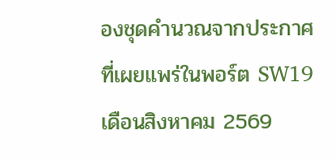องชุดคำนวณจากประกาศที่เผยแพร่ในพอร์ต SW19 เดือนสิงหาคม 2569